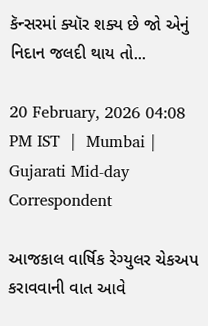કૅન્સરમાં ક્યૉર શક્ય છે જો એનું નિદાન જલદી થાય તો...

20 February, 2026 04:08 PM IST  |  Mumbai | Gujarati Mid-day Correspondent

આજકાલ વાર્ષિક રેગ્યુલર ચેકઅપ કરાવવાની વાત આવે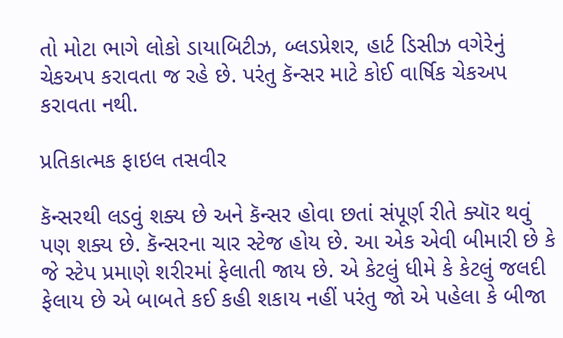તો મોટા ભાગે લોકો ડાયાબિટીઝ, બ્લડપ્રેશર, હાર્ટ ડિસીઝ વગેરેનું ચેકઅપ કરાવતા જ રહે છે. પરંતુ કૅન્સર માટે કોઈ વાર્ષિક ચેકઅપ કરાવતા નથી.

પ્રતિકાત્મક ફાઇલ તસવીર

કૅન્સરથી લડવું શક્ય છે અને કૅન્સર હોવા છતાં સંપૂર્ણ રીતે ક્યૉર થવું પણ શક્ય છે. કૅન્સરના ચાર સ્ટેજ હોય છે. આ એક એવી બીમારી છે કે જે સ્ટેપ પ્રમાણે શરીરમાં ફેલાતી જાય છે. એ કેટલું ધીમે કે કેટલું જલદી ફેલાય છે એ બાબતે કઈ કહી શકાય નહીં પરંતુ જો એ પહેલા કે બીજા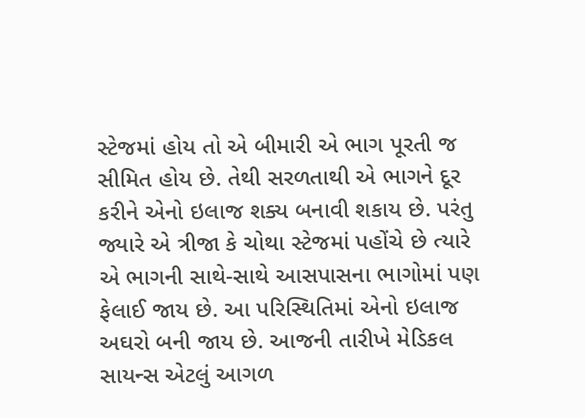સ્ટેજમાં હોય તો એ બીમારી એ ભાગ પૂરતી જ સીમિત હોય છે. તેથી સરળતાથી એ ભાગને દૂર કરીને એનો ઇલાજ શક્ય બનાવી શકાય છે. પરંતુ જ્યારે એ ત્રીજા કે ચોથા સ્ટેજમાં પહોંચે છે ત્યારે એ ભાગની સાથે-સાથે આસપાસના ભાગોમાં પણ ફેલાઈ જાય છે. આ પરિસ્થિતિમાં એનો ઇલાજ અઘરો બની જાય છે. આજની તારીખે મેડિકલ સાયન્સ એટલું આગળ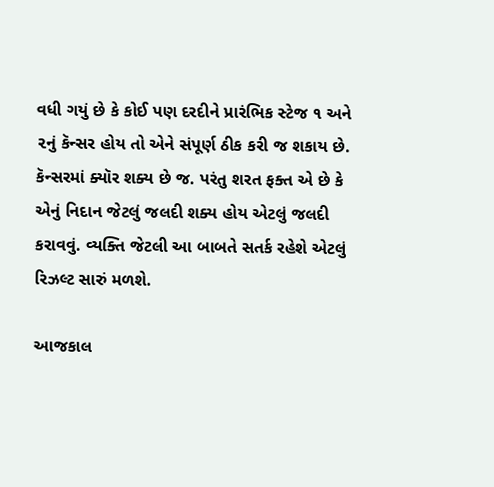વધી ગયું છે કે કોઈ પણ દરદીને પ્રારંભિક સ્ટેજ ૧ અને ૨નું કૅન્સર હોય તો એને સંપૂર્ણ ઠીક કરી જ શકાય છે. કૅન્સરમાં ક્યૉર શક્ય છે જ. પરંતુ શરત ફક્ત એ છે કે એનું નિદાન જેટલું જલદી શક્ય હોય એટલું જલદી કરાવવું. વ્યક્તિ જેટલી આ બાબતે સતર્ક રહેશે એટલું રિઝલ્ટ સારું મળશે.

આજકાલ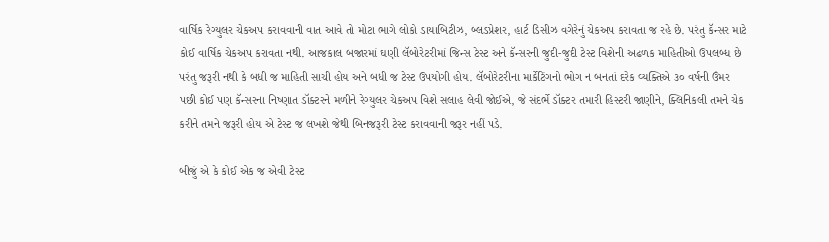વાર્ષિક રેગ્યુલર ચેકઅપ કરાવવાની વાત આવે તો મોટા ભાગે લોકો ડાયાબિટીઝ, બ્લડપ્રેશર, હાર્ટ ડિસીઝ વગેરેનું ચેકઅપ કરાવતા જ રહે છે. પરંતુ કૅન્સર માટે કોઈ વાર્ષિક ચેકઅપ કરાવતા નથી. આજકાલ બજારમાં ઘણી લૅબોરેટરીમાં જિન્સ ટેસ્ટ અને કૅન્સરની જુદી-જુદી ટેસ્ટ વિશેની અઢળક માહિતીઓ ઉપલબ્ધ છે પરંતુ જરૂરી નથી કે બધી જ માહિતી સાચી હોય અને બધી જ ટેસ્ટ ઉપયોગી હોય. લૅબોરેટરીના માર્કેટિંગનો ભોગ ન બનતાં દરેક વ્યક્તિએ ૩૦ વર્ષની ઉંમર પછી કોઈ પણ કૅન્સરના નિષ્ણાત ડૉક્ટરને મળીને રેગ્યુલર ચેકઅપ વિશે સલાહ લેવી જોઈએ, જે સંદર્ભે ડૉક્ટર તમારી હિસ્ટરી જાણીને, ક્લિનિકલી તમને ચેક કરીને તમને જરૂરી હોય એ ટેસ્ટ જ લખશે જેથી બિનજરૂરી ટેસ્ટ કરાવવાની જરૂર નહીં પડે.

બીજું એ કે કોઈ એક જ એવી ટેસ્ટ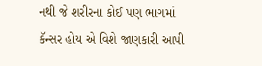નથી જે શરીરના કોઈ પણ ભાગમાં કૅન્સર હોય એ વિશે જાણકારી આપી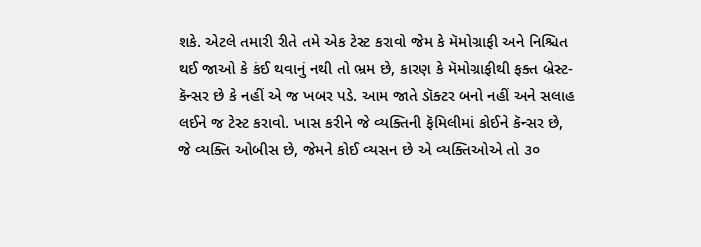શકે. એટલે તમારી રીતે તમે એક ટેસ્ટ કરાવો જેમ કે મૅમોગ્રાફી અને નિશ્ચિત થઈ જાઓ કે કંઈ થવાનું નથી તો ભ્રમ છે, કારણ કે મૅમોગ્રાફીથી ફક્ત બ્રેસ્ટ-કૅન્સર છે કે નહીં એ જ ખબર પડે. આમ જાતે ડૉક્ટર બનો નહીં અને સલાહ લઈને જ ટેસ્ટ કરાવો. ખાસ કરીને જે વ્યક્તિની ફૅમિલીમાં કોઈને કૅન્સર છે, જે વ્યક્તિ ઓબીસ છે, જેમને કોઈ વ્યસન છે એ વ્યક્તિઓએ તો ૩૦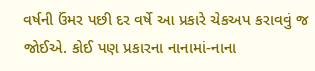વર્ષની ઉંમર પછી દર વર્ષે આ પ્રકારે ચેકઅપ કરાવવું જ જોઈએ. કોઈ પણ પ્રકારના નાનામાં-નાના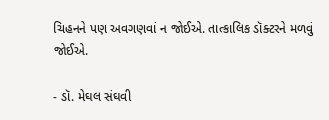ચિહનને પણ અવગણવાં ન જોઈએ. તાત્કાલિક ડૉક્ટરને મળવું જોઈએ.

- ડૉ. મેઘલ સંઘવી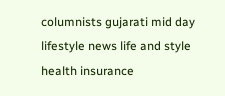columnists gujarati mid day lifestyle news life and style health insurance